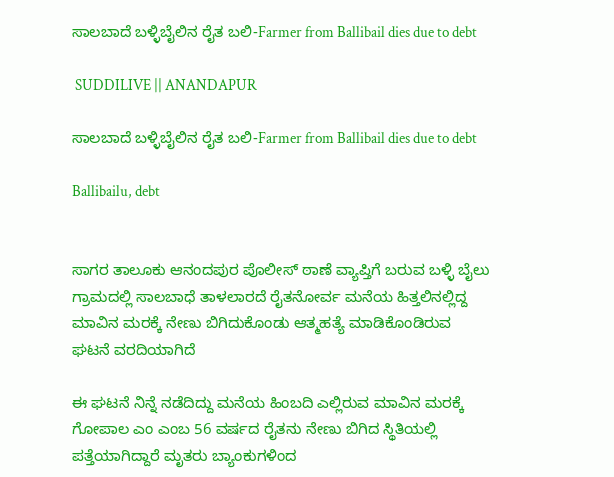ಸಾಲಬಾದೆ ಬಳ್ಳಿಬೈಲಿನ ರೈತ ಬಲಿ-Farmer from Ballibail dies due to debt

 SUDDILIVE || ANANDAPUR

ಸಾಲಬಾದೆ ಬಳ್ಳಿಬೈಲಿನ ರೈತ ಬಲಿ-Farmer from Ballibail dies due to debt

Ballibailu, debt


ಸಾಗರ ತಾಲೂಕು ಆನಂದಪುರ ಪೊಲೀಸ್ ಠಾಣೆ ವ್ಯಾಪ್ತಿಗೆ ಬರುವ ಬಳ್ಳಿ ಬೈಲು ಗ್ರಾಮದಲ್ಲಿ ಸಾಲಬಾಧೆ ತಾಳಲಾರದೆ ರೈತನೋರ್ವ ಮನೆಯ ಹಿತ್ತಲಿನಲ್ಲಿದ್ದ ಮಾವಿನ ಮರಕ್ಕೆ ನೇಣು ಬಿಗಿದುಕೊಂಡು ಆತ್ಮಹತ್ಯೆ ಮಾಡಿಕೊಂಡಿರುವ ಘಟನೆ ವರದಿಯಾಗಿದೆ

ಈ ಘಟನೆ ನಿನ್ನೆ ನಡೆದಿದ್ದು ಮನೆಯ ಹಿಂಬದಿ ಎಲ್ಲಿರುವ ಮಾವಿನ ಮರಕ್ಕೆ ಗೋಪಾಲ ಎಂ ಎಂಬ 56 ವರ್ಷದ ರೈತನು ನೇಣು ಬಿಗಿದ ಸ್ಥಿತಿಯಲ್ಲಿ ಪತ್ತೆಯಾಗಿದ್ದಾರೆ ಮೃತರು ಬ್ಯಾಂಕುಗಳಿಂದ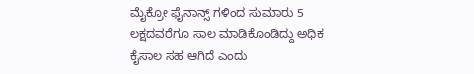ಮೈಕ್ರೋ ಫೈನಾನ್ಸ್ ಗಳಿಂದ ಸುಮಾರು 5 ಲಕ್ಷದವರೆಗೂ ಸಾಲ ಮಾಡಿಕೊಂಡಿದ್ದು ಅಧಿಕ ಕೈಸಾಲ ಸಹ ಆಗಿದೆ ಎಂದು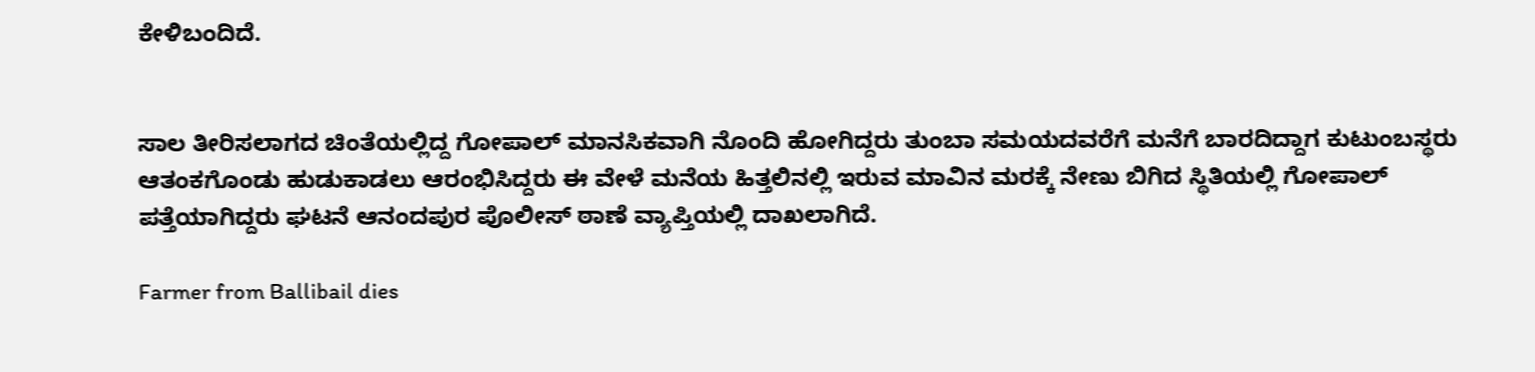ಕೇಳಿಬಂದಿದೆ.


ಸಾಲ ತೀರಿಸಲಾಗದ ಚಿಂತೆಯಲ್ಲಿದ್ದ ಗೋಪಾಲ್ ಮಾನಸಿಕವಾಗಿ ನೊಂದಿ ಹೋಗಿದ್ದರು ತುಂಬಾ ಸಮಯದವರೆಗೆ ಮನೆಗೆ ಬಾರದಿದ್ದಾಗ ಕುಟುಂಬಸ್ಥರು ಆತಂಕಗೊಂಡು ಹುಡುಕಾಡಲು ಆರಂಭಿಸಿದ್ದರು ಈ ವೇಳೆ ಮನೆಯ ಹಿತ್ತಲಿನಲ್ಲಿ ಇರುವ ಮಾವಿನ ಮರಕ್ಕೆ ನೇಣು ಬಿಗಿದ ಸ್ಥಿತಿಯಲ್ಲಿ ಗೋಪಾಲ್ ಪತ್ತೆಯಾಗಿದ್ದರು ಘಟನೆ ಆನಂದಪುರ ಪೊಲೀಸ್ ಠಾಣೆ ವ್ಯಾಪ್ತಿಯಲ್ಲಿ ದಾಖಲಾಗಿದೆ.

Farmer from Ballibail dies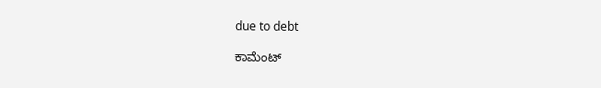due to debt

ಕಾಮೆಂಟ್‌‌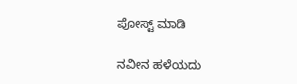ಪೋಸ್ಟ್‌ ಮಾಡಿ

ನವೀನ ಹಳೆಯದು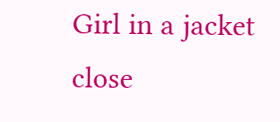Girl in a jacket
close